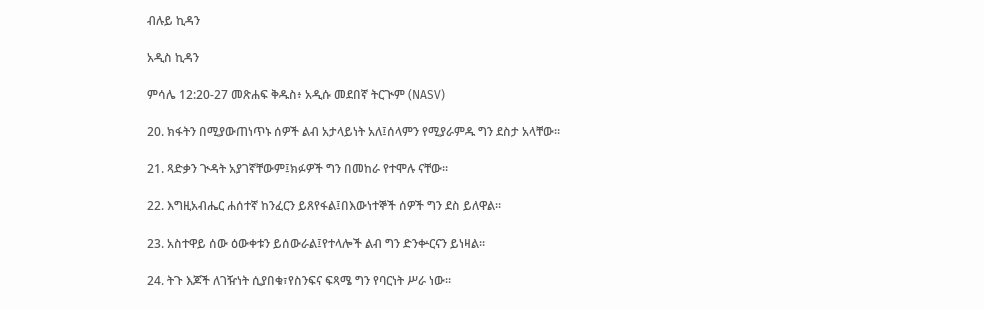ብሉይ ኪዳን

አዲስ ኪዳን

ምሳሌ 12:20-27 መጽሐፍ ቅዱስ፥ አዲሱ መደበኛ ትርጒም (NASV)

20. ክፋትን በሚያውጠነጥኑ ሰዎች ልብ አታላይነት አለ፤ሰላምን የሚያራምዱ ግን ደስታ አላቸው።

21. ጻድቃን ጒዳት አያገኛቸውም፤ክፉዎች ግን በመከራ የተሞሉ ናቸው።

22. እግዚአብሔር ሐሰተኛ ከንፈርን ይጸየፋል፤በእውነተኞች ሰዎች ግን ደስ ይለዋል።

23. አስተዋይ ሰው ዕውቀቱን ይሰውራል፤የተላሎች ልብ ግን ድንቍርናን ይነዛል።

24. ትጉ እጆች ለገዥነት ሲያበቁ፣የስንፍና ፍጻሜ ግን የባርነት ሥራ ነው።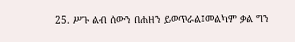25. ሥጉ ልብ ሰውን በሐዘን ይወጥራል፤መልካም ቃል ግን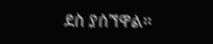ደስ ያሰኘዋል።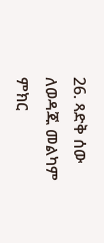26. ጻድቅ ሰው ለወዳጁ መልካም ምክር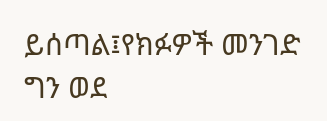ይሰጣል፤የክፉዎች መንገድ ግን ወደ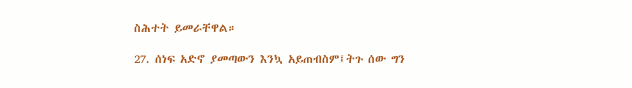ስሕተት ይመራቸዋል።

27. ሰነፍ አድኖ ያመጣውን እንኳ አይጠብስም፤ትጉ ሰው ግን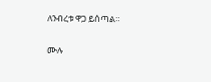ለንብረቱ ዋጋ ይሰጣል።

ሙሉ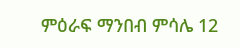ምዕራፍ ማንበብ ምሳሌ 12